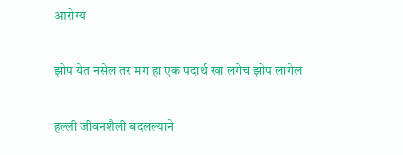आरोग्य

झोप येत नसेल तर मग हा एक पदार्थ खा लगेच झोप लागेल

हल्ली जीवनशैली बदलल्याने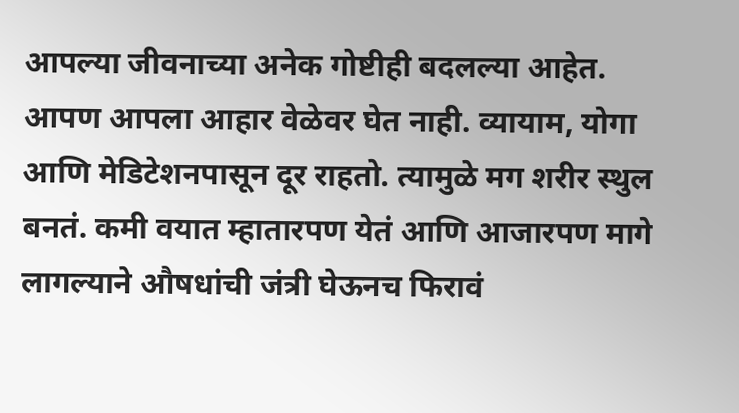आपल्या जीवनाच्या अनेक गोष्टीही बदलल्या आहेत. आपण आपला आहार वेळेवर घेत नाही. व्यायाम, योगा आणि मेडिटेशनपासून दूर राहतो. त्यामुळे मग शरीर स्थुल बनतं. कमी वयात म्हातारपण येतं आणि आजारपण मागे लागल्याने औषधांची जंत्री घेऊनच फिरावं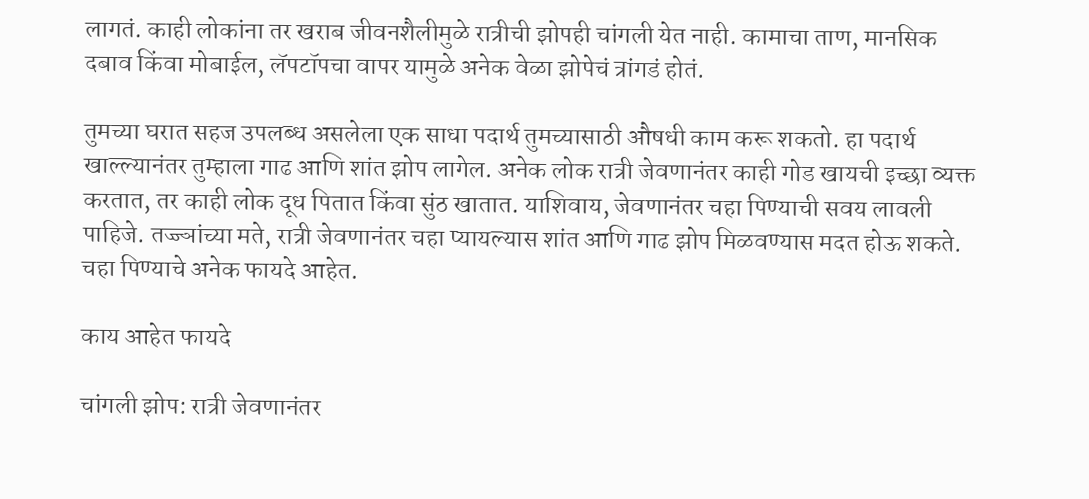लागतं. काही लोकांना तर खराब जीवनशैलीमुळे रात्रीची झोपही चांगली येत नाही. कामाचा ताण, मानसिक दबाव किंवा मोबाईल, लॅपटॉपचा वापर यामुळे अनेक वेळा झोपेचं त्रांगडं होतं.

तुमच्या घरात सहज उपलब्ध असलेला एक साधा पदार्थ तुमच्यासाठी औषधी काम करू शकतो. हा पदार्थ खाल्ल्यानंतर तुम्हाला गाढ आणि शांत झोप लागेल. अनेक लोक रात्री जेवणानंतर काही गोड खायची इच्छा व्यक्त करतात, तर काही लोक दूध पितात किंवा सुंठ खातात. याशिवाय, जेवणानंतर चहा पिण्याची सवय लावली पाहिजे. तज्ज्ञांच्या मते, रात्री जेवणानंतर चहा प्यायल्यास शांत आणि गाढ झोप मिळवण्यास मदत होऊ शकते. चहा पिण्याचे अनेक फायदे आहेत.

काय आहेत फायदे

चांगली झोप: रात्री जेवणानंतर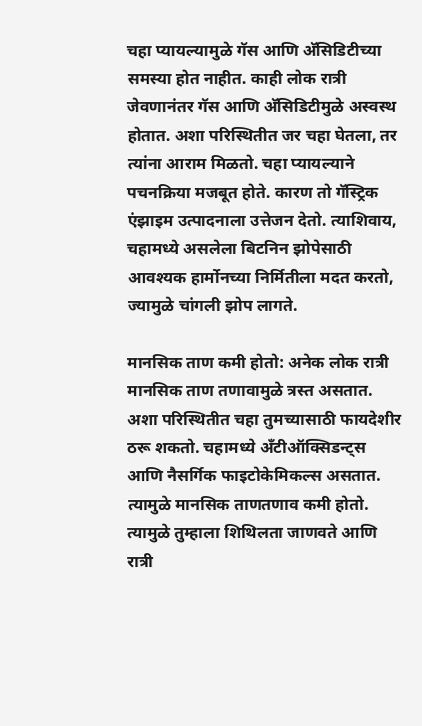चहा प्यायल्यामुळे गॅस आणि अ‍ॅसिडिटीच्या समस्या होत नाहीत. काही लोक रात्री जेवणानंतर गॅस आणि अ‍ॅसिडिटीमुळे अस्वस्थ होतात. अशा परिस्थितीत जर चहा घेतला, तर त्यांना आराम मिळतो. चहा प्यायल्याने पचनक्रिया मजबूत होते. कारण तो गॅस्ट्रिक एंझाइम उत्पादनाला उत्तेजन देतो. त्याशिवाय, चहामध्ये असलेला बिटनिन झोपेसाठी आवश्यक हार्मोनच्या निर्मितीला मदत करतो, ज्यामुळे चांगली झोप लागते.

मानसिक ताण कमी होतो: अनेक लोक रात्री मानसिक ताण तणावामुळे त्रस्त असतात. अशा परिस्थितीत चहा तुमच्यासाठी फायदेशीर ठरू शकतो. चहामध्ये अँटीऑक्सिडन्ट्स आणि नैसर्गिक फाइटोकेमिकल्स असतात. त्यामुळे मानसिक ताणतणाव कमी होतो. त्यामुळे तुम्हाला शिथिलता जाणवते आणि रात्री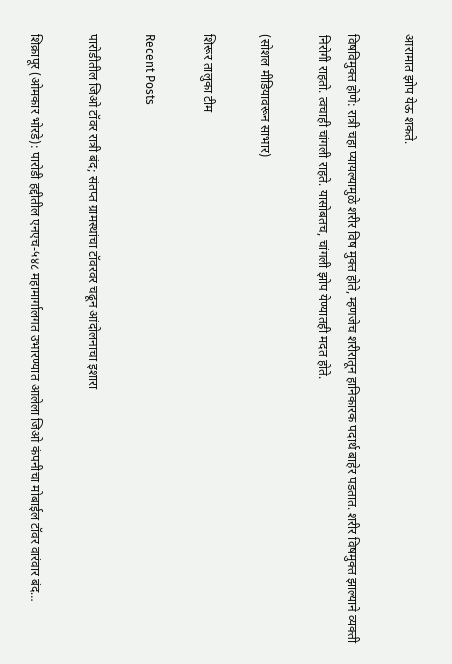आरामात झोप येऊ शकते.

विषविमुक्त होणे: रात्री चहा प्यायल्यामुळे शरीर विष मुक्त होते, म्हणजेच शरीरातून हानिकारक पदार्थ बाहेर पडतात. शरीर विषमुक्त झाल्याने व्यक्ती निरोगी राहतो. त्वचाही चांगली राहते. यासोबतच, चांगली झोप येण्यातही मदत होते.

(सोशल मीडियावरून साभार)

शिरूर तालुका टीम

Recent Posts

पारोडीतील जिओ टॉवर रात्री बंद; संतप्त ग्रामस्थांचा टॉवरवर चढून आंदोलनाचा इशारा

शिक्रापूर (ओमकार भोरडे): पारोडी हद्दीतील एनएच-५४८ महामार्गालगत उभारण्यात आलेला जिओ कंपनीचा मोबाईल टॉवर वारंवार बंद…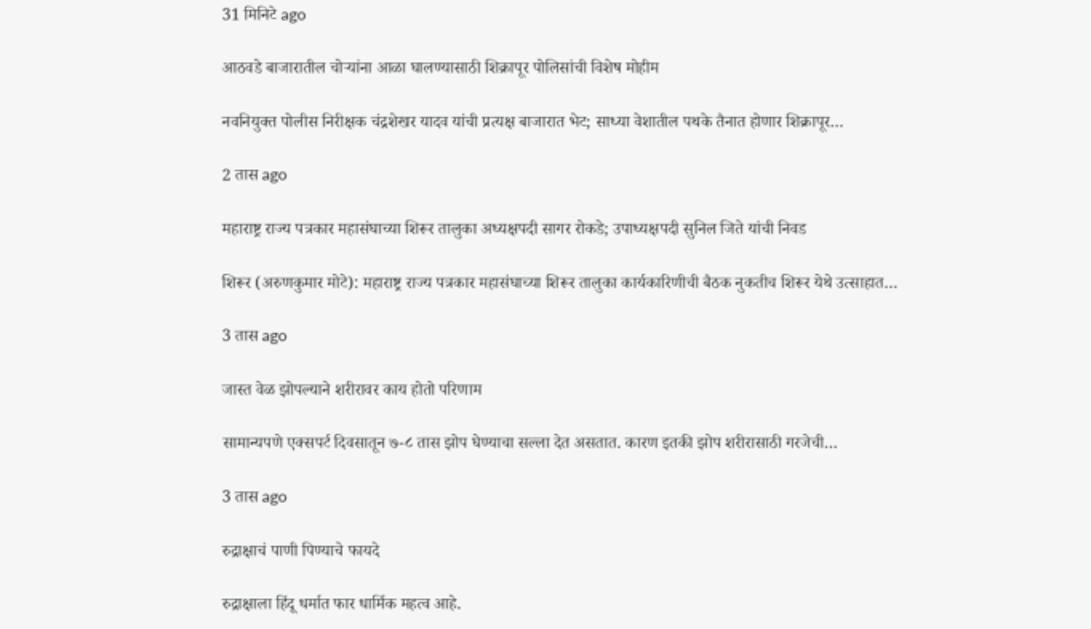31 मिनिटे ago

आठवडे बाजारातील चोऱ्यांना आळा घालण्यासाठी शिक्रापूर पोलिसांची विशेष मोहीम

नवनियुक्त पोलीस निरीक्षक चंद्रशेखर यादव यांची प्रत्यक्ष बाजारात भेट; साध्या वेशातील पथके तैनात होणार शिक्रापूर…

2 तास ago

महाराष्ट्र राज्य पत्रकार महासंघाच्या शिरूर तालुका अध्यक्षपदी सागर रोकडे; उपाध्यक्षपदी सुनिल जिते यांची निवड

शिरूर (अरुणकुमार मोटे): महाराष्ट्र राज्य पत्रकार महासंघाच्या शिरूर तालुका कार्यकारिणीची बैठक नुकतीच शिरूर येथे उत्साहात…

3 तास ago

जास्त वेळ झोपल्याने शरीरावर काय होतो परिणाम

सामान्यपणे एक्सपर्ट दिवसातून ७-८ तास झोप घेण्याचा सल्ला देत असतात. कारण इतकी झोप शरीरासाठी गरजेची…

3 तास ago

रुद्राक्षाचं पाणी पिण्याचे फायदे

रुद्राक्षाला हिंदू धर्मात फार धार्मिक महत्व आहे.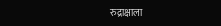रुद्राक्षाला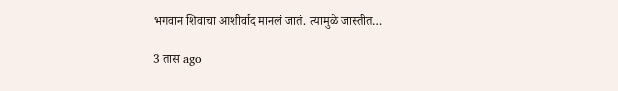भगवान शिवाचा आशीर्वाद मानलं जातं. त्यामुळे जास्तीत…

3 तास ago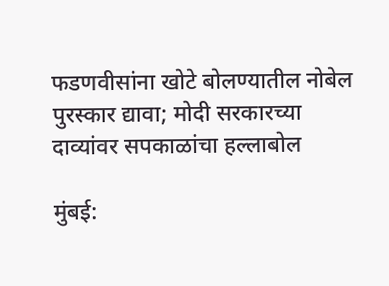फडणवीसांना खोटे बोलण्यातील नोबेल पुरस्कार द्यावा; मोदी सरकारच्या दाव्यांवर सपकाळांचा हल्लाबोल

मुंबई: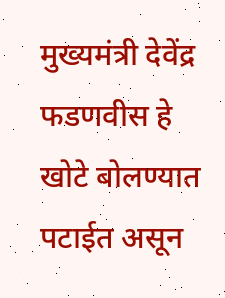मुख्यमंत्री देवेंद्र फडणवीस हे खोटे बोलण्यात पटाईत असून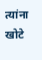त्यांना खोटे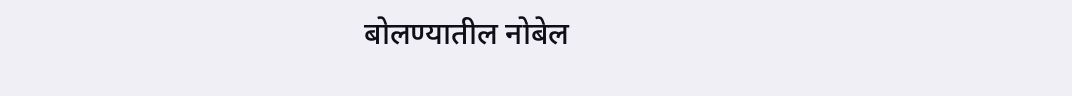बोलण्यातील नोबेल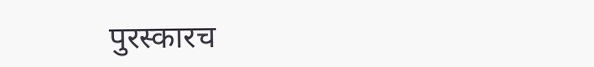पुरस्कारच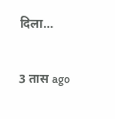दिला…

3 तास ago